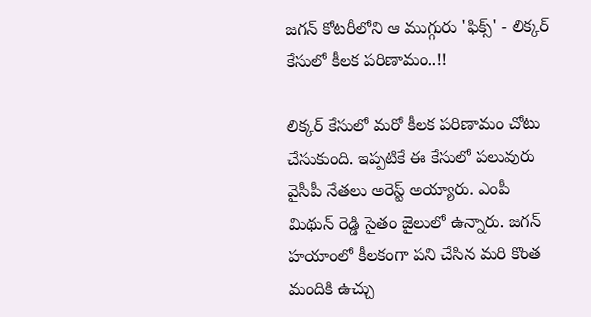జగన్ కోటరీలోని ఆ ముగ్గురు 'ఫిక్స్' - లిక్కర్ కేసులో కీలక పరిణామం..!!

లిక్కర్ కేసులో మరో కీలక పరిణామం చోటు చేసుకుంది. ఇప్పటికే ఈ కేసులో పలువురు వైసీపీ నేతలు అరెస్ట్ అయ్యారు. ఎంపీ మిథున్ రెడ్డి సైతం జైలులో ఉన్నారు. జగన్ హయాంలో కీలకంగా పని చేసిన మరి కొంత మందికి ఉచ్చు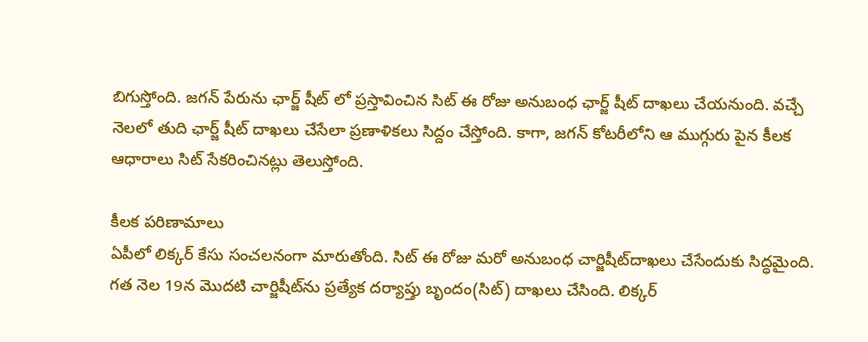బిగుస్తోంది. జగన్ పేరును ఛార్జ్ షీట్ లో ప్రస్తావించిన సిట్ ఈ రోజు అనుబంధ ఛార్జ్ షీట్ దాఖలు చేయనుంది. వచ్చే నెలలో తుది ఛార్జ్ షీట్ దాఖలు చేసేలా ప్రణాళికలు సిద్దం చేస్తోంది. కాగా, జగన్ కోటరీలోని ఆ ముగ్గురు పైన కీలక ఆధారాలు సిట్ సేకరించినట్లు తెలుస్తోంది.

కీలక పరిణామాలు
ఏపీలో లిక్కర్ కేసు సంచలనంగా మారుతోంది. సిట్ ఈ రోజు మరో అనుబంధ చార్జిషీట్‌దాఖలు చేసేందుకు సిద్ధమైంది. గత నెల 19న మొదటి చార్జిషీట్‌ను ప్రత్యేక దర్యాప్తు బృందం(సిట్‌) దాఖలు చేసింది. లిక్కర్‌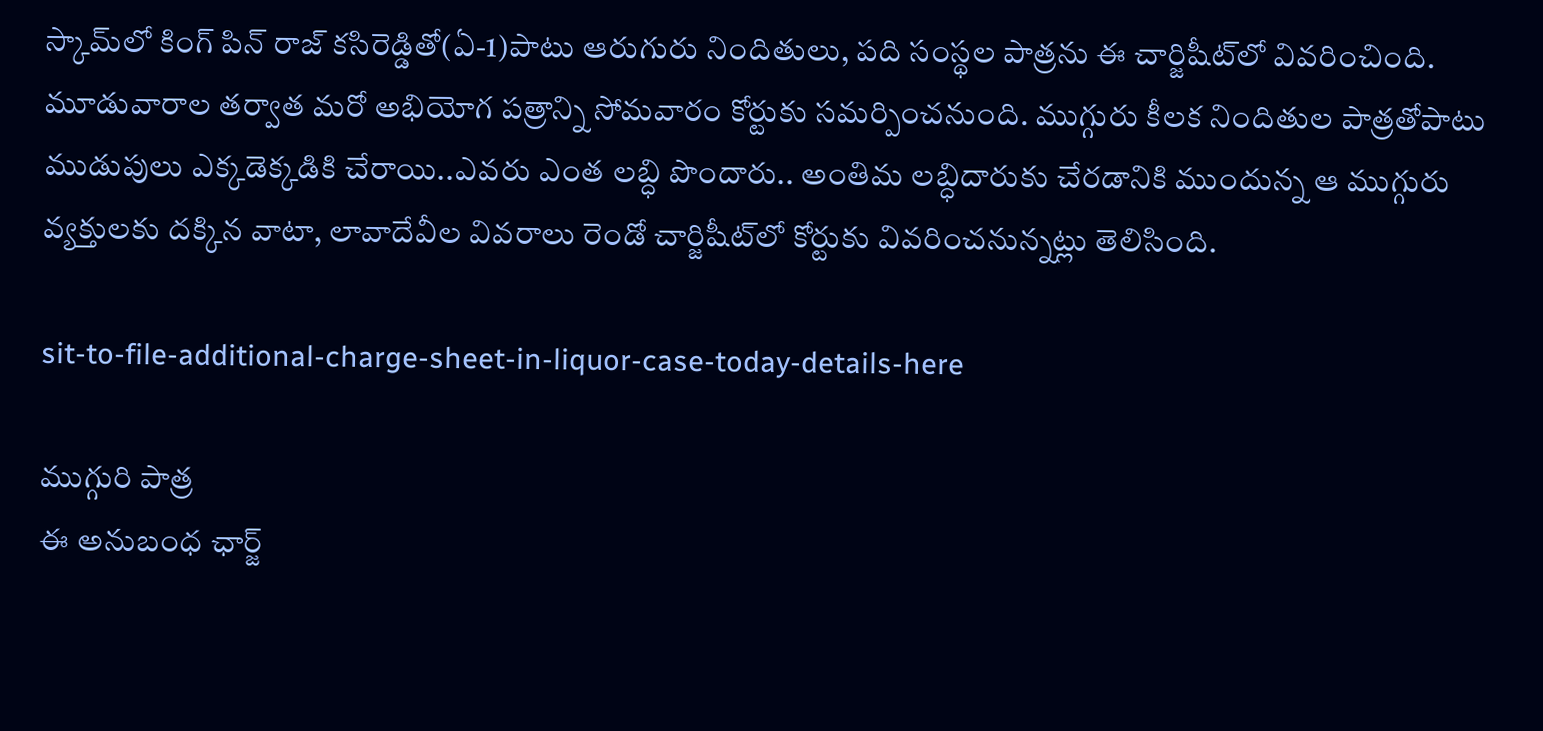స్కామ్‌లో కింగ్‌ పిన్‌ రాజ్‌ కసిరెడ్డితో(ఏ-1)పాటు ఆరుగురు నిందితులు, పది సంస్థల పాత్రను ఈ చార్జిషీట్‌లో వివరించింది. మూడువారాల తర్వాత మరో అభియోగ పత్రాన్ని సోమవారం కోర్టుకు సమర్పించనుంది. ముగ్గురు కీలక నిందితుల పాత్రతోపాటు ముడుపులు ఎక్కడెక్కడికి చేరాయి..ఎవరు ఎంత లబ్ధి పొందారు.. అంతిమ లబ్ధిదారుకు చేరడానికి ముందున్న ఆ ముగ్గురు వ్యక్తులకు దక్కిన వాటా, లావాదేవీల వివరాలు రెండో చార్జిషీట్‌లో కోర్టుకు వివరించనున్నట్లు తెలిసింది.

sit-to-file-additional-charge-sheet-in-liquor-case-today-details-here

ముగ్గురి పాత్ర
ఈ అనుబంధ ఛార్జ్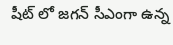షీట్ లో జగన్ సీఎంగా ఉన్న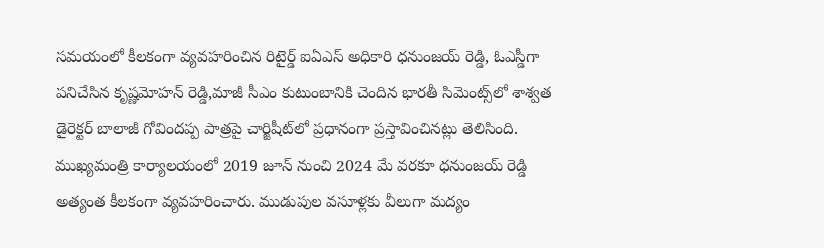సమయంలో కీలకంగా వ్యవహరించిన రిటైర్డ్‌ ఐఏఎస్‌ అధికారి ధనుంజయ్‌ రెడ్డి, ఓఎస్డీగా పనిచేసిన కృష్ణమోహన్‌ రెడ్డి,మాజీ సీఎం కుటుంబానికి చెందిన భారతీ సిమెంట్స్‌లో శాశ్వత డైరెక్టర్‌ బాలాజీ గోవిందప్ప పాత్రపై చార్జిషీట్‌లో ప్రధానంగా ప్రస్తావించినట్లు తెలిసింది. ముఖ్యమంత్రి కార్యాలయంలో 2019 జూన్‌ నుంచి 2024 మే వరకూ ధనుంజయ్‌ రెడ్డి అత్యంత కీలకంగా వ్యవహరించారు. ముడుపుల వసూళ్లకు వీలుగా మద్యం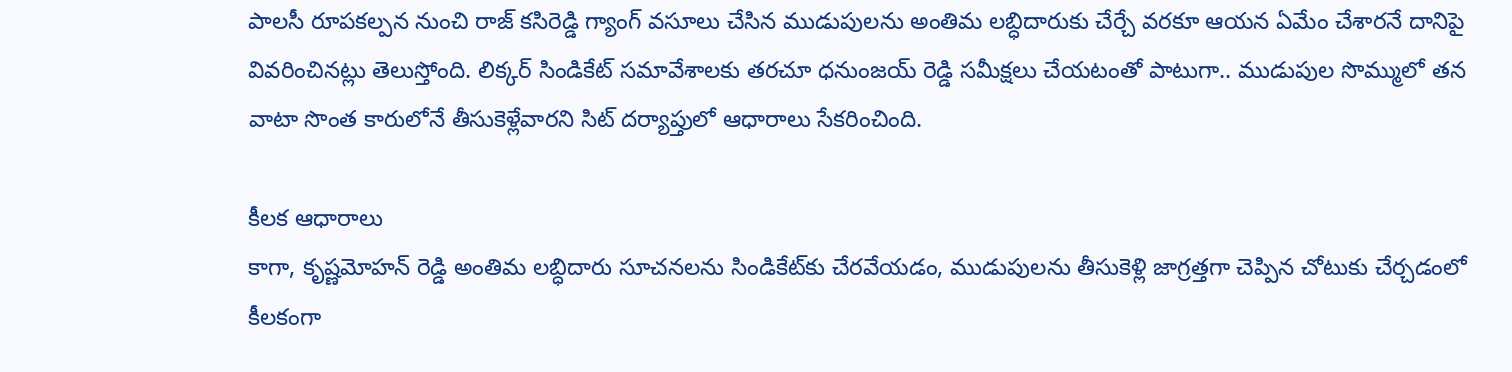పాలసీ రూపకల్పన నుంచి రాజ్‌ కసిరెడ్డి గ్యాంగ్‌ వసూలు చేసిన ముడుపులను అంతిమ లబ్ధిదారుకు చేర్చే వరకూ ఆయన ఏమేం చేశారనే దానిపై వివరించినట్లు తెలుస్తోంది. లిక్కర్‌ సిండికేట్‌ సమావేశాలకు తరచూ ధనుంజయ్‌ రెడ్డి సమీక్షలు చేయటంతో పాటుగా.. ముడుపుల సొమ్ములో తన వాటా సొంత కారులోనే తీసుకెళ్లేవారని సిట్‌ దర్యాప్తులో ఆధారాలు సేకరించింది.

కీలక ఆధారాలు
కాగా, కృష్ణమోహన్‌ రెడ్డి అంతిమ లబ్ధిదారు సూచనలను సిండికేట్‌కు చేరవేయడం, ముడుపులను తీసుకెళ్లి జాగ్రత్తగా చెప్పిన చోటుకు చేర్చడంలో కీలకంగా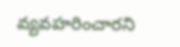వ్యవహరించారని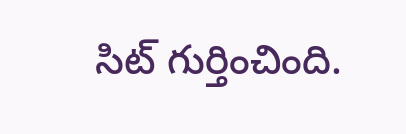సిట్‌ గుర్తించింది.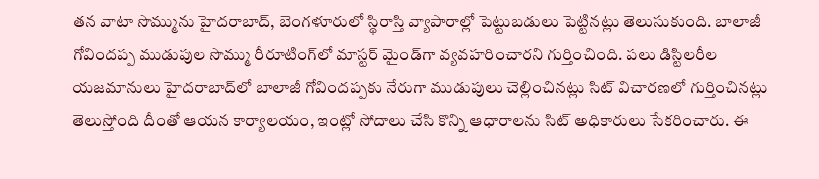తన వాటా సొమ్మును హైదరాబాద్‌, బెంగళూరులో స్థిరాస్తి వ్యాపారాల్లో పెట్టుబడులు పెట్టినట్లు తెలుసుకుంది. బాలాజీ గోవిందప్ప ముడుపుల సొమ్ము రీరూటింగ్‌లో మాస్టర్‌ మైండ్‌గా వ్యవహరించారని గుర్తించింది. పలు డిస్టిలరీల యజమానులు హైదరాబాద్‌లో బాలాజీ గోవిందప్పకు నేరుగా ముడుపులు చెల్లించినట్లు సిట్‌ విచారణలో గుర్తించినట్లు తెలుస్తోంది దీంతో ఆయన కార్యాలయం, ఇంట్లో సోదాలు చేసి కొన్ని ఆధారాలను సిట్‌ అధికారులు సేకరించారు. ఈ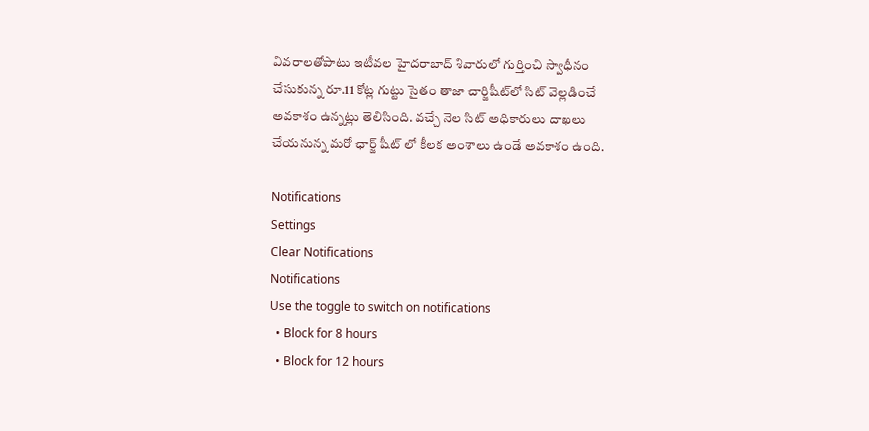వివరాలతోపాటు ఇటీవల హైదరాబాద్‌ శివారులో గుర్తించి స్వాధీనం చేసుకున్న రూ.11 కోట్ల గుట్టు సైతం తాజా చార్జిషీట్‌లో సిట్‌ వెల్లడించే అవకాశం ఉన్నట్లు తెలిసింది. వచ్చే నెల సిట్‌ అధికారులు దాఖలు చేయనున్న మరో ఛార్జ్ షీట్ లో కీలక అంశాలు ఉండే అవకాశం ఉంది.

Notifications
Settings
Clear Notifications
Notifications
Use the toggle to switch on notifications
  • Block for 8 hours
  • Block for 12 hours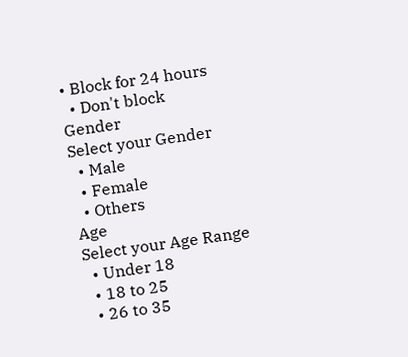• Block for 24 hours
  • Don't block
Gender
Select your Gender
  • Male
  • Female
  • Others
Age
Select your Age Range
  • Under 18
  • 18 to 25
  • 26 to 35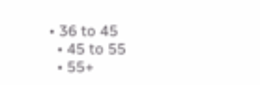• 36 to 45
  • 45 to 55
  • 55+